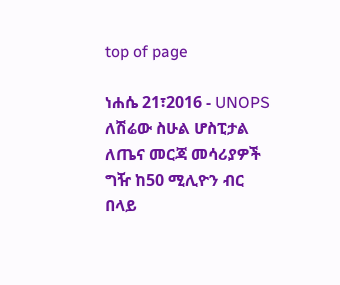top of page

ነሐሴ 21፣2016 - UNOPS ለሽሬው ስሁል ሆስፒታል ለጤና መርጃ መሳሪያዎች ግዥ ከ50 ሚሊዮን ብር በላይ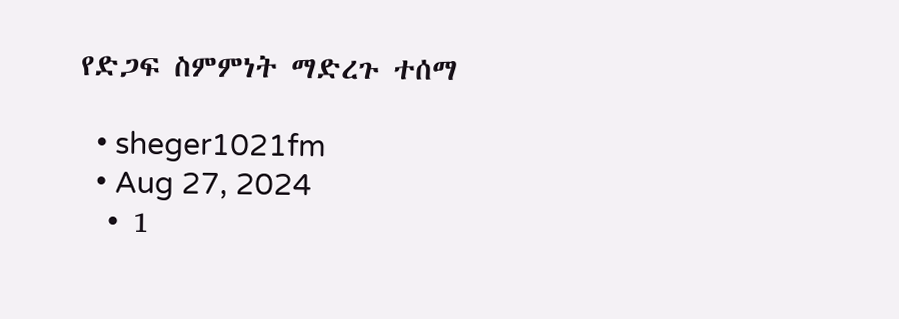የድጋፍ ስምምነት ማድረጉ ተሰማ

  • sheger1021fm
  • Aug 27, 2024
  • 1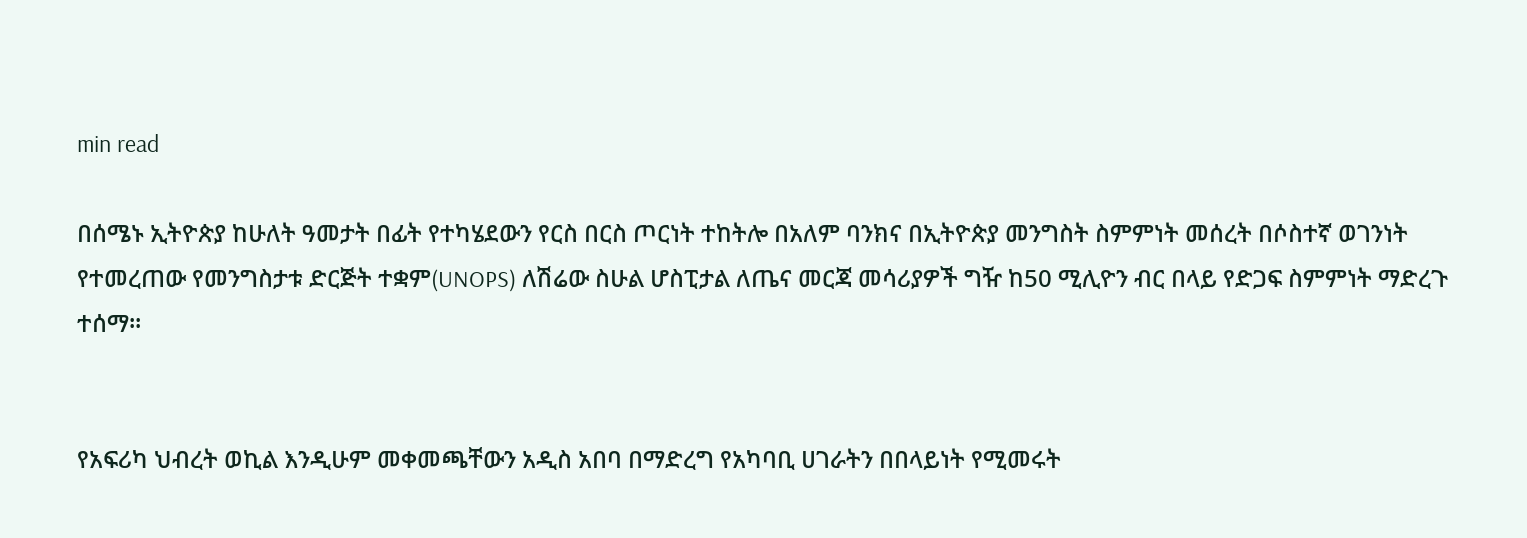min read

በሰሜኑ ኢትዮጵያ ከሁለት ዓመታት በፊት የተካሄደውን የርስ በርስ ጦርነት ተከትሎ በአለም ባንክና በኢትዮጵያ መንግስት ስምምነት መሰረት በሶስተኛ ወገንነት የተመረጠው የመንግስታቱ ድርጅት ተቋም(UNOPS) ለሽሬው ስሁል ሆስፒታል ለጤና መርጃ መሳሪያዎች ግዥ ከ50 ሚሊዮን ብር በላይ የድጋፍ ስምምነት ማድረጉ ተሰማ፡፡


የአፍሪካ ህብረት ወኪል እንዲሁም መቀመጫቸውን አዲስ አበባ በማድረግ የአካባቢ ሀገራትን በበላይነት የሚመሩት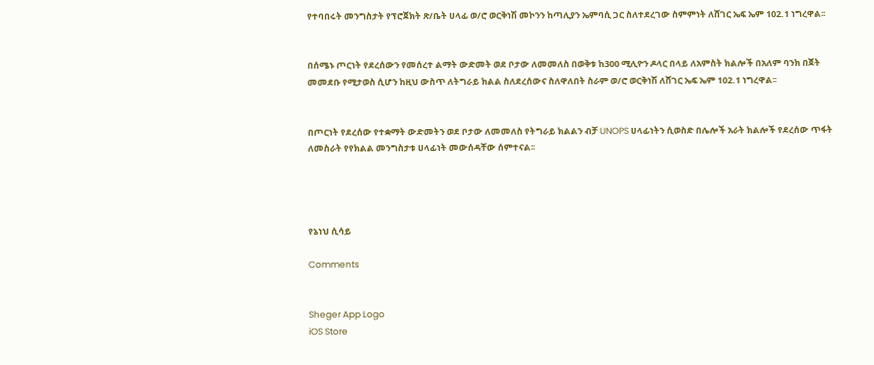የተባበሩት መንግስታት የፕሮጀክት ጽ/ቤት ሀላፊ ወ/ሮ ወርቅነሽ መኮንን ከጣሊያን ኤምባሲ ጋር ስለተደረገው ስምምነት ለሸገር ኤፍ ኤም 102.1 ነግረዋል፡፡


በሰሜኑ ጦርነት የደረሰውን የመሰረተ ልማት ውድመት ወደ ቦታው ለመመለስ በወቅቱ ከ300 ሚሊዮን ዶላር በላይ ለአምስት ክልሎች በአለም ባንክ በጀት መመደቡ የሚታወስ ሲሆን ከዚህ ውስጥ ለትግራይ ክልል ስለደረሰውና ስለዋለበት ስራም ወ/ሮ ወርቅነሽ ለሸገር ኤፍ ኤም 102.1 ነግረዋል፡፡


በጦርነት የደረሰው የተቋማት ውድመትን ወደ ቦታው ለመመለስ የትግራይ ክልልን ብቻ UNOPS ሀላፊነትን ሲወስድ በሌሎች አራት ክልሎች የደረሰው ጥፋት ለመስራት የየክልል መንግስታቱ ሀላፊነት መውሰዳቸው ሰምተናል፡፡




የኔነህ ሲሳይ

Comments


Sheger App Logo
iOS Store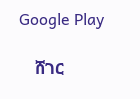Google Play

    ሸገር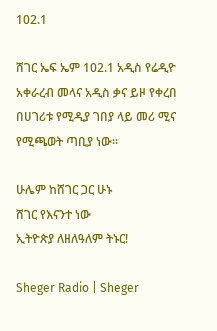102.1

ሸገር ኤፍ ኤም 102.1 አዲስ የሬዲዮ አቀራረብ መላና አዲስ ቃና ይዞ የቀረበ በሀገሪቱ የሚዲያ ገበያ ላይ መሪ ሚና የሚጫወት ጣቢያ ነው፡፡

ሁሌም ከሸገር ጋር ሁኑ
ሸገር የእናንተ ነው
ኢትዮጵያ ለዘለዓለም ትኑር!

Sheger Radio | Sheger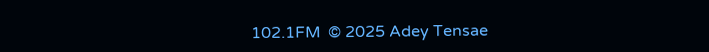102.1FM  © 2025 Adey Tensae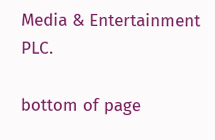Media & Entertainment PLC.

bottom of page